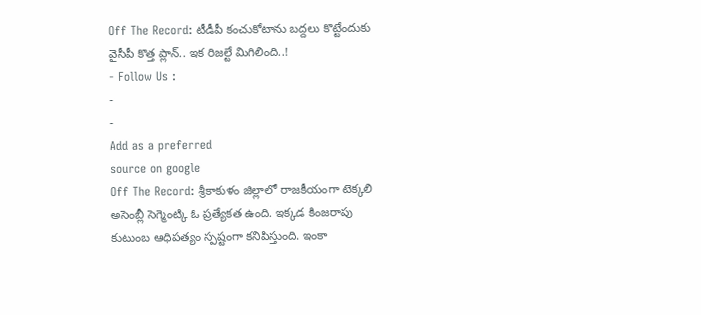Off The Record: టీడీపీ కంచుకోటాను బద్దలు కొట్టేందుకు వైసీపీ కొత్త ప్లాన్.. ఇక రిజల్టే మిగిలింది..!
- Follow Us :
-
-
Add as a preferred
source on google
Off The Record: శ్రీకాకుళం జిల్లాలో రాజకీయంగా టెక్కలి అసెంబ్లీ సెగ్మెంట్కి ఓ ప్రత్యేకత ఉంది. ఇక్కడ కింజరాపు కుటుంబ ఆధిపత్యం స్పష్టంగా కనిపిస్తుంది. ఇంకా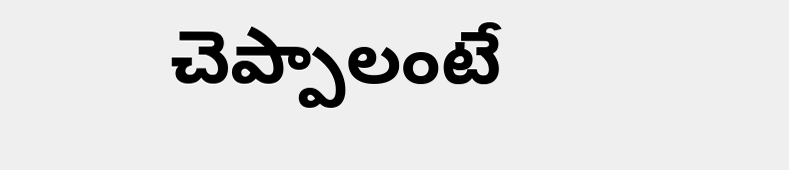చెప్పాలంటే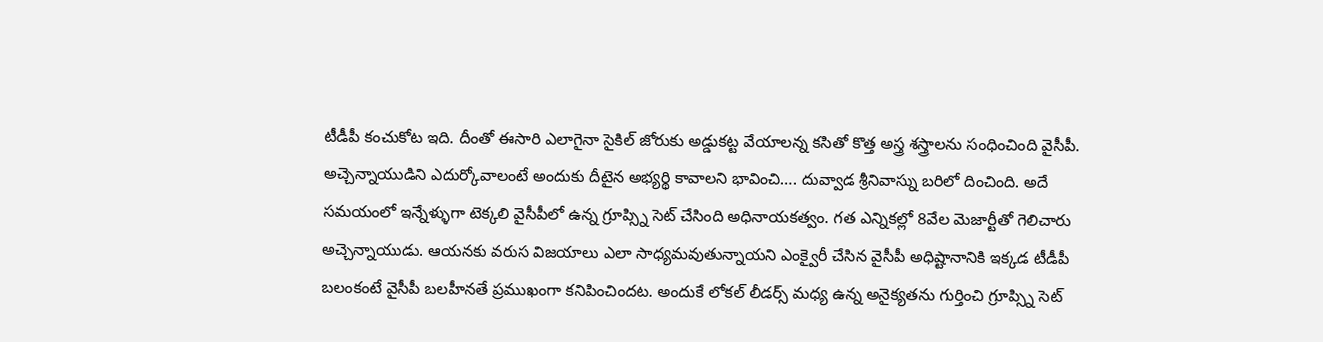టీడీపీ కంచుకోట ఇది. దీంతో ఈసారి ఎలాగైనా సైకిల్ జోరుకు అడ్డుకట్ట వేయాలన్న కసితో కొత్త అస్త్ర శస్త్రాలను సంధించింది వైసీపీ. అచ్చెన్నాయుడిని ఎదుర్కోవాలంటే అందుకు దీటైన అభ్యర్థి కావాలని భావించి…. దువ్వాడ శ్రీనివాస్ను బరిలో దించింది. అదే సమయంలో ఇన్నేళ్ళుగా టెక్కలి వైసీపీలో ఉన్న గ్రూప్స్ని సెట్ చేసింది అధినాయకత్వం. గత ఎన్నికల్లో 8వేల మెజార్టీతో గెలిచారు అచ్చెన్నాయుడు. ఆయనకు వరుస విజయాలు ఎలా సాధ్యమవుతున్నాయని ఎంక్వైరీ చేసిన వైసీపీ అధిష్టానానికి ఇక్కడ టీడీపీ బలంకంటే వైసీపీ బలహీనతే ప్రముఖంగా కనిపించిందట. అందుకే లోకల్ లీడర్స్ మధ్య ఉన్న అనైక్యతను గుర్తించి గ్రూప్స్ని సెట్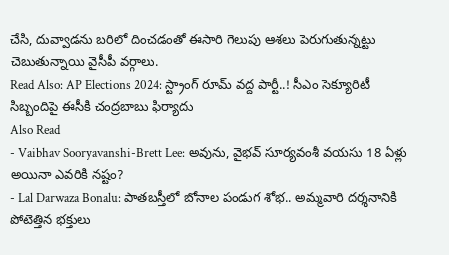చేసి, దువ్వాడను బరిలో దించడంతో ఈసారి గెలుపు ఆశలు పెరుగుతున్నట్టు చెబుతున్నాయి వైసీపీ వర్గాలు.
Read Also: AP Elections 2024: స్ట్రాంగ్ రూమ్ వద్ద పార్టీ..! సీఎం సెక్యూరిటీ సిబ్బందిపై ఈసీకి చంద్రబాబు ఫిర్యాదు
Also Read
- Vaibhav Sooryavanshi-Brett Lee: అవును, వైభవ్ సూర్యవంశీ వయసు 18 ఏళ్లు అయినా ఎవరికి నష్టం?
- Lal Darwaza Bonalu: పాతబస్తీలో బోనాల పండుగ శోభ.. అమ్మవారి దర్శనానికి పోటెత్తిన భక్తులు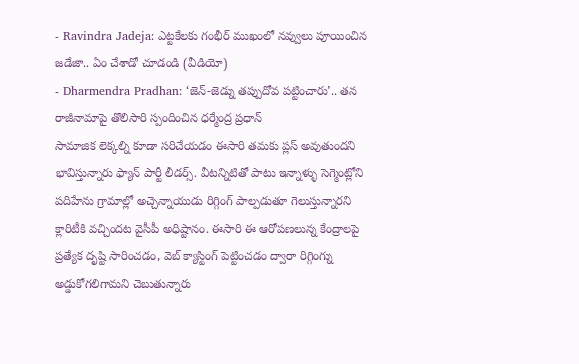- Ravindra Jadeja: ఎట్టకేలకు గంభీర్ ముఖంలో నవ్వులు పూయించిన జడేజా.. ఏం చేశాడో చూడండి (వీడియో)
- Dharmendra Pradhan: ‘జెన్-జెడ్ను తప్పుదోవ పట్టించారు’.. తన రాజీనామాపై తొలిసారి స్పందించిన ధర్మేంద్ర ప్రధాన్
సామాజిక లెక్కల్ని కూడా సరిచేయడం ఈసారి తమకు ప్లస్ అవుతుందని భావిస్తున్నారు ఫ్యాన్ పార్టీ లీడర్స్. వీటన్నిటితో పాటు ఇన్నాళ్ళు సెగ్మెంట్లోని పదిహేను గ్రామాల్లో అచ్చెన్నాయుడు రిగ్గింగ్ పాల్పడుతూ గెలుస్తున్నారని క్లారిటీకి వచ్చిందట వైసీపీ అధిష్టానం. ఈసారి ఈ ఆరోపణలున్న కేంద్రాలపై ప్రత్యేక దృష్టి సారించడం, వెబ్ క్యాస్టింగ్ పెట్టించడం ద్వారా రిగ్గింగ్ను అడ్డుకోగలిగామని చెబుతున్నారు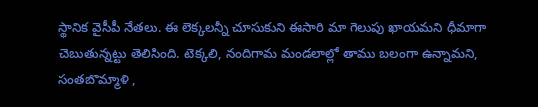స్థానిక వైసీపీ నేతలు. ఈ లెక్కలన్నీ చూసుకుని ఈసారి మా గెలుపు ఖాయమని ధీమాగా చెబుతున్నట్టు తెలిసింది. టెక్కలి, నందిగామ మండలాల్లో తాము బలంగా ఉన్నామని, సంతబొమ్మాళి ,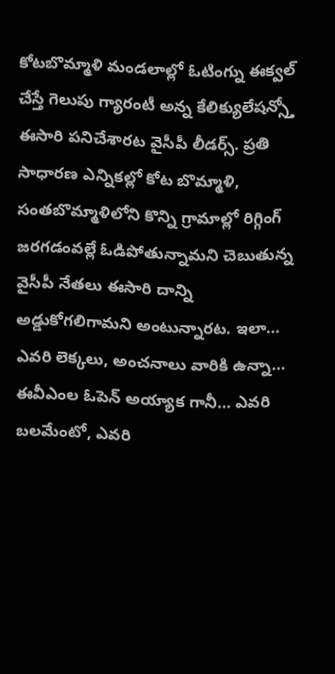కోటబొమ్మాళి మండలాల్లో ఓటింగ్ను ఈక్వల్ చేస్తే గెలుపు గ్యారంటీ అన్న కేలిక్యులేషన్స్తో ఈసారి పనిచేశారట వైసీపీ లీడర్స్. ప్రతి సాధారణ ఎన్నికల్లో కోట బొమ్మాళి, సంతబొమ్మాళిలోని కొన్ని గ్రామాల్లో రిగ్గింగ్ జరగడంవల్లే ఓడిపోతున్నామని చెబుతున్న వైసీపీ నేతలు ఈసారి దాన్ని అడ్డుకోగలిగామని అంటున్నారట. ఇలా… ఎవరి లెక్కలు, అంచనాలు వారికి ఉన్నా… ఈవీఎంల ఓపెన్ అయ్యాక గానీ… ఎవరి బలమేంటో, ఎవరి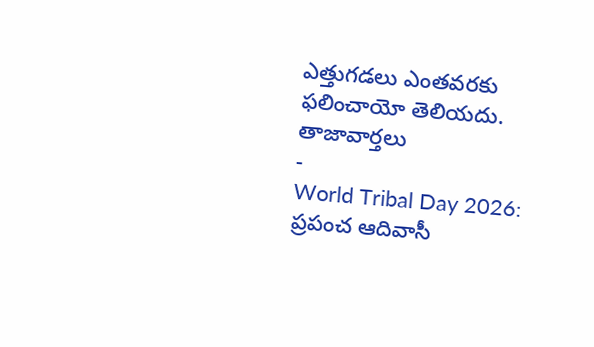ఎత్తుగడలు ఎంతవరకు ఫలించాయో తెలియదు.
తాజావార్తలు
-
World Tribal Day 2026: ప్రపంచ ఆదివాసీ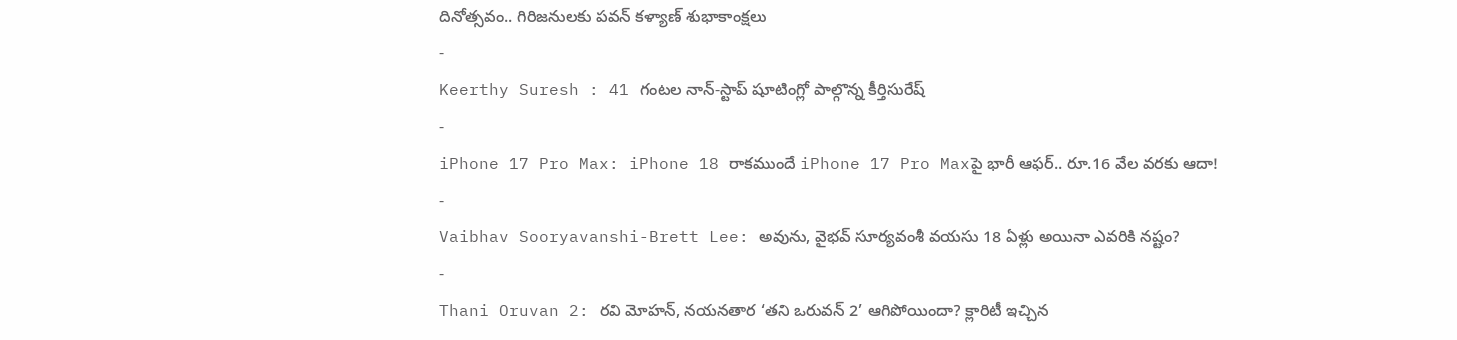దినోత్సవం.. గిరిజనులకు పవన్ కళ్యాణ్ శుభాకాంక్షలు
-
Keerthy Suresh : 41 గంటల నాన్-స్టాప్ షూటింగ్లో పాల్గొన్న కీర్తిసురేష్
-
iPhone 17 Pro Max: iPhone 18 రాకముందే iPhone 17 Pro Maxపై భారీ ఆఫర్.. రూ.16 వేల వరకు ఆదా!
-
Vaibhav Sooryavanshi-Brett Lee: అవును, వైభవ్ సూర్యవంశీ వయసు 18 ఏళ్లు అయినా ఎవరికి నష్టం?
-
Thani Oruvan 2: రవి మోహన్, నయనతార ‘తని ఒరువన్ 2’ ఆగిపోయిందా? క్లారిటీ ఇచ్చిన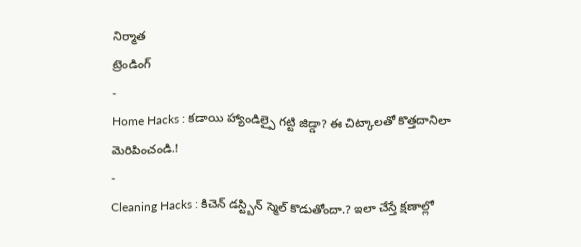నిర్మాత
ట్రెండింగ్
-
Home Hacks : కడాయి హ్యాండిల్పై గట్టి జిడ్డా? ఈ చిట్కాలతో కొత్తదానిలా మెరిపించండి.!
-
Cleaning Hacks : కిచెన్ డస్ట్బిన్ స్మెల్ కొడుతోందా.? ఇలా చేస్తే క్షణాల్లో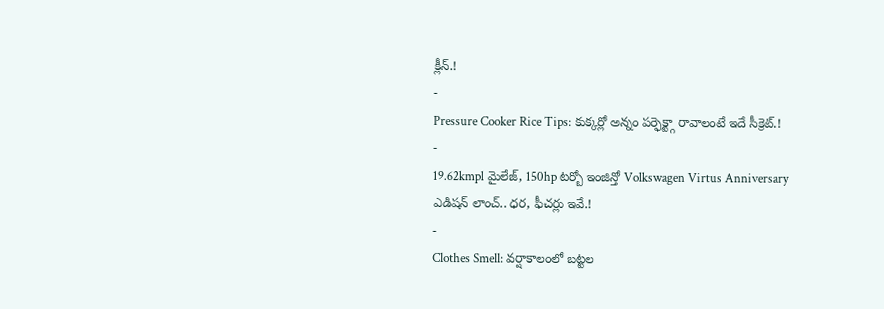క్లీన్.!
-
Pressure Cooker Rice Tips: కుక్కర్లో అన్నం పర్ఫెక్ట్గా రావాలంటే ఇదే సీక్రెట్.!
-
19.62kmpl మైలేజ్, 150hp టర్బో ఇంజిన్తో Volkswagen Virtus Anniversary ఎడిషన్ లాంచ్.. ధర, ఫీచర్లు ఇవే.!
-
Clothes Smell: వర్షాకాలంలో బట్టల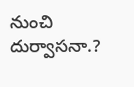నుంచి దుర్వాసనా.?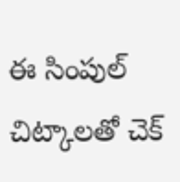ఈ సింపుల్ చిట్కాలతో చెక్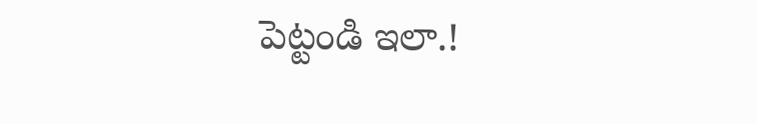పెట్టండి ఇలా.!